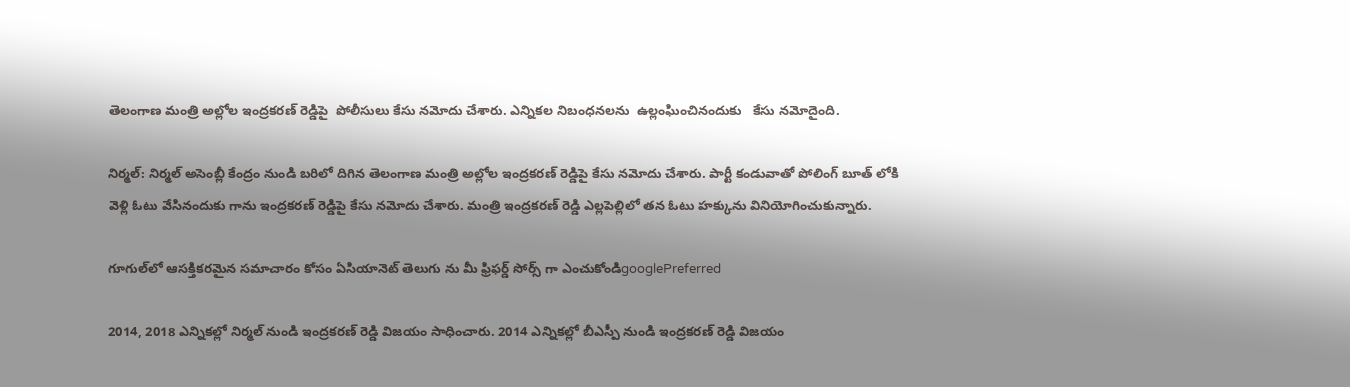తెలంగాణ మంత్రి అల్లోల ఇంద్రకరణ్ రెడ్డిపై  పోలీసులు కేసు నమోదు చేశారు. ఎన్నికల నిబంధనలను  ఉల్లంఘించినందుకు   కేసు నమోదైంది.

నిర్మల్: నిర్మల్ అసెంబ్లీ కేంద్రం నుండి బరిలో దిగిన తెలంగాణ మంత్రి అల్లోల ఇంద్రకరణ్ రెడ్డిపై కేసు నమోదు చేశారు. పార్టీ కండువాతో పోలింగ్ బూత్ లోకి వెళ్లి ఓటు వేసినందుకు గాను ఇంద్రకరణ్ రెడ్డిపై కేసు నమోదు చేశారు. మంత్రి ఇంద్రకరణ్ రెడ్డి ఎల్లపెల్లిలో తన ఓటు హక్కును వినియోగించుకున్నారు.

గూగుల్‌లో ఆసక్తికరమైన సమాచారం కోసం ఏసియానెట్ తెలుగు ను మీ ఫ్రిఫర్డ్ సోర్స్ గా ఎంచుకోండిgooglePreferred

2014, 2018 ఎన్నికల్లో నిర్మల్ నుండి ఇంద్రకరణ్ రెడ్డి విజయం సాధించారు. 2014 ఎన్నికల్లో బీఎస్పీ నుండి ఇంద్రకరణ్ రెడ్డి విజయం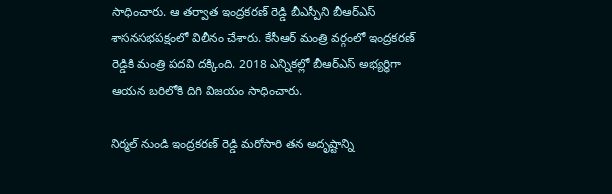సాధించారు. ఆ తర్వాత ఇంద్రకరణ్ రెడ్డి బీఎస్పీని బీఆర్ఎస్ శాసనసభపక్షంలో విలీనం చేశారు. కేసీఆర్ మంత్రి వర్గంలో ఇంద్రకరణ్ రెడ్డికి మంత్రి పదవి దక్కింది. 2018 ఎన్నికల్లో బీఆర్ఎస్ అభ్యర్ధిగా ఆయన బరిలోకి దిగి విజయం సాధించారు.

నిర్మల్ నుండి ఇంద్రకరణ్ రెడ్డి మరోసారి తన అదృష్టాన్ని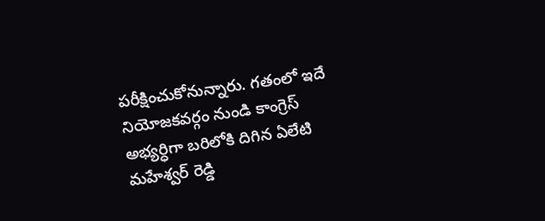పరీక్షించుకోనున్నారు. గతంలో ఇదే నియోజకవర్గం నుండి కాంగ్రెస్ అభ్యర్ధిగా బరిలోకి దిగిన ఏలేటి మహేశ్వర్ రెడ్డి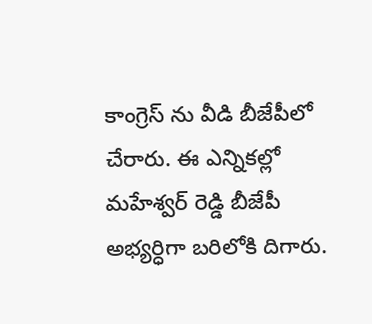కాంగ్రెస్ ను వీడి బీజేపీలో చేరారు. ఈ ఎన్నికల్లో మహేశ్వర్ రెడ్డి బీజేపీ అభ్యర్ధిగా బరిలోకి దిగారు.